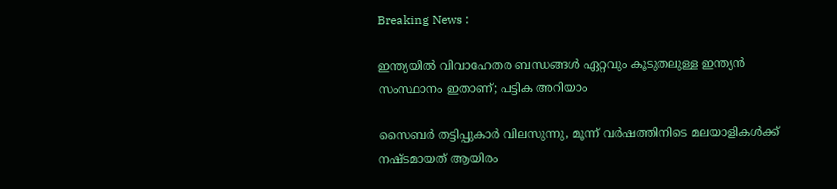Breaking News :

ഇന്ത്യയില്‍ വിവാഹേതര ബന്ധങ്ങള്‍ ഏറ്റവും കൂടുതലുള്ള ഇന്ത്യന്‍ സംസ്ഥാനം ഇതാണ്; പട്ടിക അറിയാം

സൈബര്‍ തട്ടിപ്പുകാര്‍ വിലസുന്നു, മൂന്ന് വര്‍ഷത്തിനിടെ മലയാളികള്‍ക്ക് നഷ്ടമായത് ആയിരം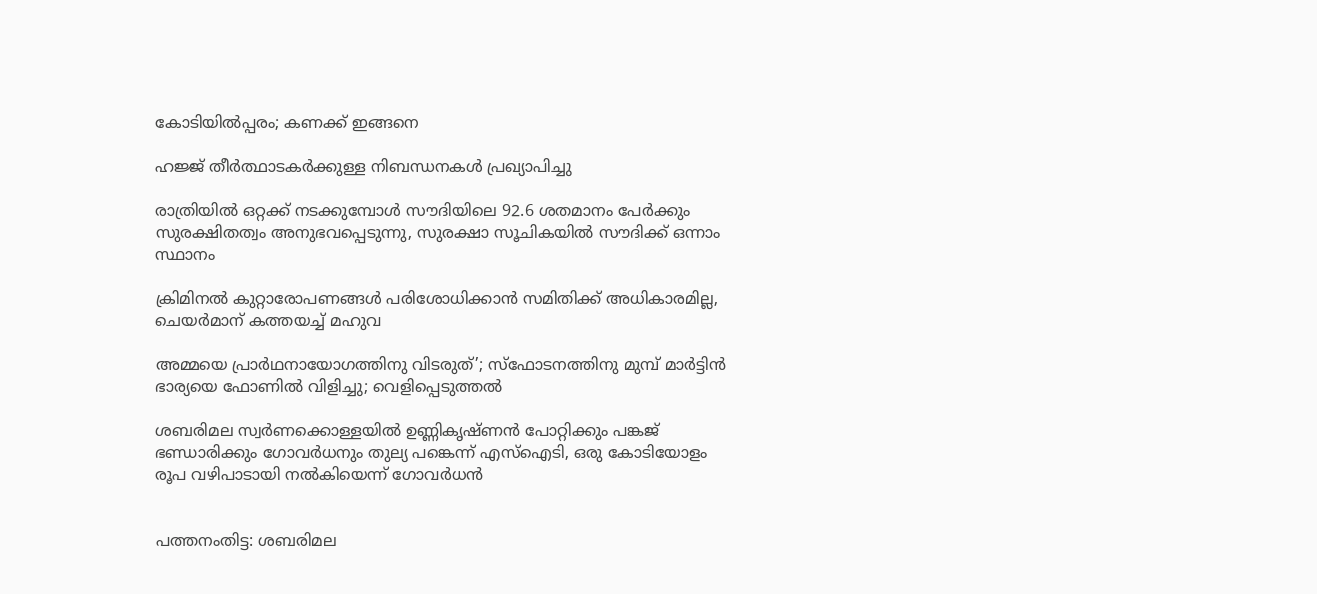കോടിയില്‍പ്പരം; കണക്ക് ഇങ്ങനെ

ഹജ്ജ് തീർത്ഥാടകർക്കുള്ള നിബന്ധനകൾ പ്രഖ്യാപിച്ചു

രാത്രിയിൽ ഒറ്റക്ക് നടക്കുമ്പോൾ സൗദിയിലെ 92.6 ശതമാനം പേർക്കും സുരക്ഷിതത്വം അനുഭവപ്പെടുന്നു, സുരക്ഷാ സൂചികയിൽ സൗദിക്ക് ഒന്നാം സ്ഥാനം

ക്രിമിനല്‍ കുറ്റാരോപണങ്ങള്‍ പരിശോധിക്കാന്‍ സമിതിക്ക്‌ അധികാരമില്ല, ചെയര്‍മാന്‌ കത്തയച്ച് മഹുവ

അമ്മയെ പ്രാര്‍ഥനായോഗത്തിനു വിടരുത്’; സ്‌ഫോടനത്തിനു മുമ്പ് മാര്‍ട്ടിന്‍ ഭാര്യയെ ഫോണില്‍ വിളിച്ചു; വെളിപ്പെടുത്തല്‍

ശബരിമല സ്വര്‍ണക്കൊള്ളയില്‍ ഉണ്ണികൃഷ്ണന്‍ പോറ്റിക്കും പങ്കജ് ഭണ്ഡാരിക്കും ഗോവര്‍ധനും തുല്യ പങ്കെന്ന് എസ്‌ഐടി, ഒരു കോടിയോളം രൂപ വഴിപാടായി നല്‍കിയെന്ന് ഗോവര്‍ധന്‍


പത്തനംതിട്ട: ശബരിമല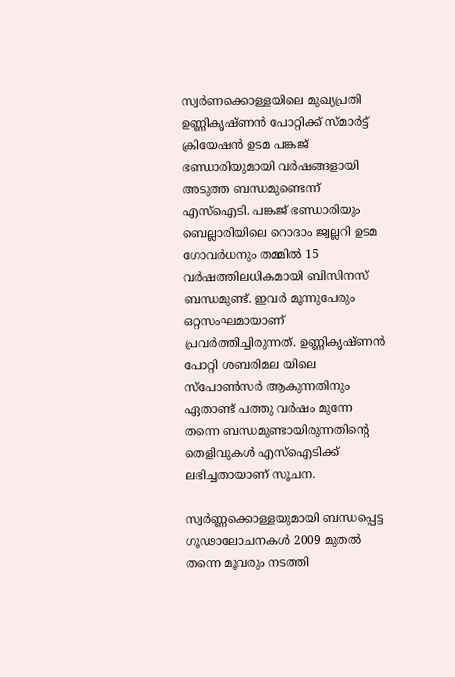സ്വര്‍ണക്കൊള്ളയിലെ മുഖ്യപ്രതി ഉണ്ണികൃഷ്ണന്‍ പോറ്റിക്ക് സ്മാര്‍ട്ട് ക്രിയേഷന്‍ ഉടമ പങ്കജ് ഭണ്ഡാരിയുമായി വര്‍ഷങ്ങളായി അടുത്ത ബന്ധമുണ്ടെന്ന് എസ്‌ഐടി. പങ്കജ് ഭണ്ഡാരിയും ബെല്ലാരിയിലെ റൊദാം ജ്വല്ലറി ഉടമ ഗോവര്‍ധനും തമ്മില്‍ 15 വര്‍ഷത്തിലധികമായി ബിസിനസ് ബന്ധമുണ്ട്. ഇവര്‍ മൂന്നുപേരും ഒറ്റസംഘമായാണ് പ്രവര്‍ത്തിച്ചിരുന്നത്. ഉണ്ണികൃഷ്ണന്‍ പോറ്റി ശബരിമല യിലെ സ്‌പോണ്‍സര്‍ ആകുന്നതിനും ഏതാണ്ട് പത്തു വര്‍ഷം മുന്നേ തന്നെ ബന്ധമുണ്ടായിരുന്നതിന്റെ തെളിവുകള്‍ എസ്‌ഐടിക്ക് ലഭിച്ചതായാണ് സൂചന.

സ്വര്‍ണ്ണക്കൊള്ളയുമായി ബന്ധപ്പെട്ട ഗൂഢാലോചനകള്‍ 2009 മുതല്‍ തന്നെ മൂവരും നടത്തി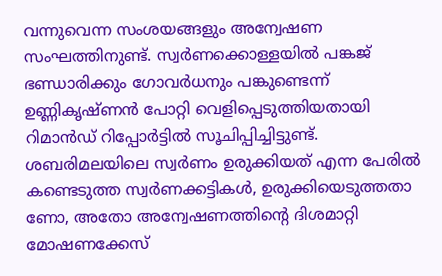വന്നുവെന്ന സംശയങ്ങളും അന്വേഷണ സംഘത്തിനുണ്ട്. സ്വര്‍ണക്കൊള്ളയില്‍ പങ്കജ് ഭണ്ഡാരിക്കും ഗോവര്‍ധനും പങ്കുണ്ടെന്ന് ഉണ്ണികൃഷ്ണന്‍ പോറ്റി വെളിപ്പെടുത്തിയതായി റിമാന്‍ഡ് റിപ്പോര്‍ട്ടില്‍ സൂചിപ്പിച്ചിട്ടുണ്ട്. ശബരിമലയിലെ സ്വര്‍ണം ഉരുക്കിയത് എന്ന പേരില്‍ കണ്ടെടുത്ത സ്വര്‍ണക്കട്ടികള്‍, ഉരുക്കിയെടുത്തതാ ണോ, അതോ അന്വേഷണത്തിന്റെ ദിശമാറ്റി മോഷണക്കേസ്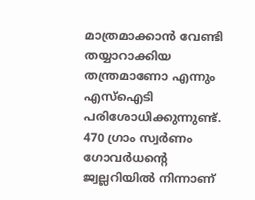മാത്രമാക്കാന്‍ വേണ്ടി തയ്യാറാക്കിയ തന്ത്രമാണോ എന്നും എസ്‌ഐടി പരിശോധിക്കുന്നുണ്ട്. 470 ഗ്രാം സ്വര്‍ണം ഗോവര്‍ധന്റെ ജ്വല്ലറിയില്‍ നിന്നാണ്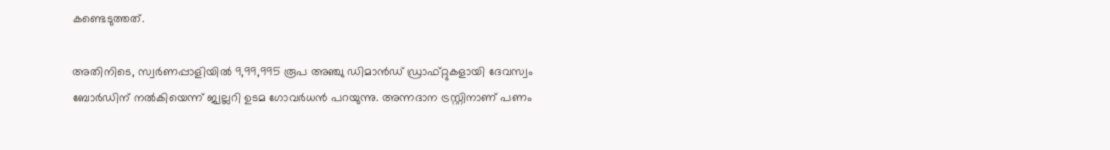കണ്ടെടുത്തത്.

അതിനിടെ, സ്വര്‍ണപ്പാളിയില്‍ 9,99,995 രൂപ അഞ്ചു ഡിമാന്‍ഡ് ഡ്രാഫ്റ്റുകളായി ദേവസ്വം ബോര്‍ഡിന് നല്‍കിയെന്ന് ജ്വല്ലറി ഉടമ ഗോവര്‍ധന്‍ പറയുന്നു. അന്നദാന ട്രസ്റ്റിനാണ് പണം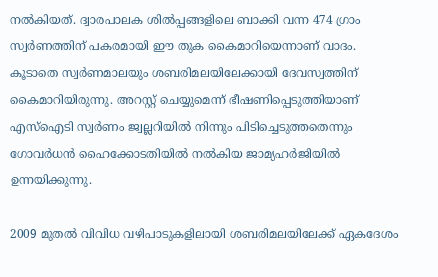നല്‍കിയത്. ദ്വാരപാലക ശില്‍പ്പങ്ങളിലെ ബാക്കി വന്ന 474 ഗ്രാം സ്വര്‍ണത്തിന് പകരമായി ഈ തുക കൈമാറിയെന്നാണ് വാദം. കൂടാതെ സ്വര്‍ണമാലയും ശബരിമലയിലേക്കായി ദേവസ്വത്തിന് കൈമാറിയിരുന്നു. അറസ്റ്റ് ചെയ്യുമെന്ന് ഭീഷണിപ്പെടുത്തിയാണ് എസ്‌ഐടി സ്വര്‍ണം ജ്വല്ലറിയില്‍ നിന്നും പിടിച്ചെടുത്തതെന്നും ഗോവര്‍ധന്‍ ഹൈക്കോടതിയില്‍ നല്‍കിയ ജാമ്യഹര്‍ജിയില്‍ ഉന്നയിക്കുന്നു.

2009 മുതല്‍ വിവിധ വഴിപാടുകളിലായി ശബരിമലയിലേക്ക് ഏകദേശം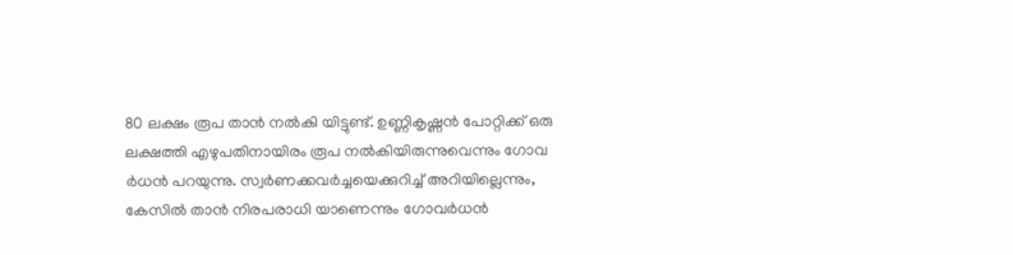80 ലക്ഷം രൂപ താന്‍ നല്‍കി യിട്ടുണ്ട്. ഉണ്ണികൃഷ്ണന്‍ പോറ്റിക്ക് ഒരു ലക്ഷത്തി എഴുപതിനായിരം രൂപ നല്‍കിയിരുന്നുവെന്നും ഗോവ ര്‍ധന്‍ പറയുന്നു. സ്വര്‍ണക്കവര്‍ച്ചയെക്കുറിച്ച് അറിയില്ലെന്നും, കേസില്‍ താന്‍ നിരപരാധി യാണെന്നും ഗോവര്‍ധന്‍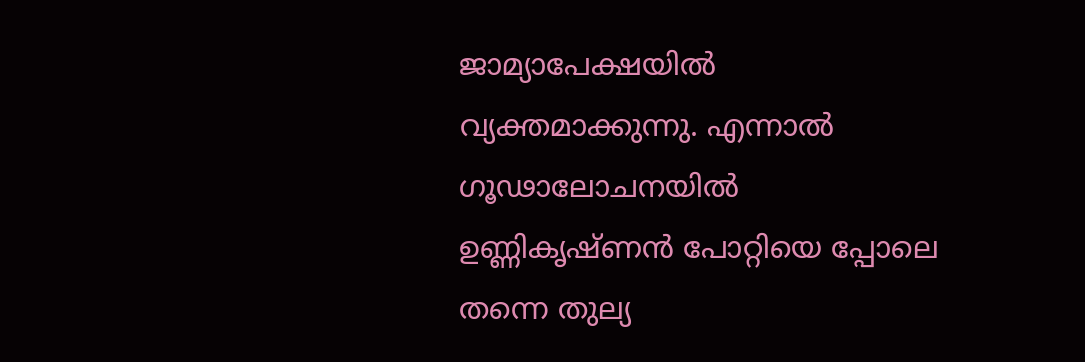ജാമ്യാപേക്ഷയില്‍ വ്യക്തമാക്കുന്നു. എന്നാല്‍ ഗൂഢാലോചനയില്‍ ഉണ്ണികൃഷ്ണന്‍ പോറ്റിയെ പ്പോലെ തന്നെ തുല്യ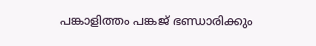പങ്കാളിത്തം പങ്കജ് ഭണ്ഡാരിക്കും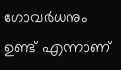ഗോവര്‍ധനും ഉണ്ട് എന്നാണ്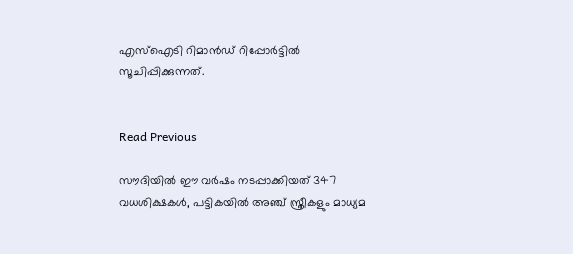എസ്ഐടി റിമാന്‍ഡ് റിപ്പോര്‍ട്ടില്‍ സൂചിപ്പിക്കുന്നത്.


Read Previous

സൗദിയില്‍ ഈ വര്‍ഷം നടപ്പാക്കിയത് 347 വധശിക്ഷകള്‍, പട്ടികയില്‍ അഞ്ച് സ്ത്രീകളും മാധ്യമ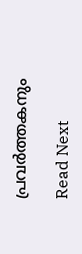പ്രവര്‍ത്തകനും

Read Next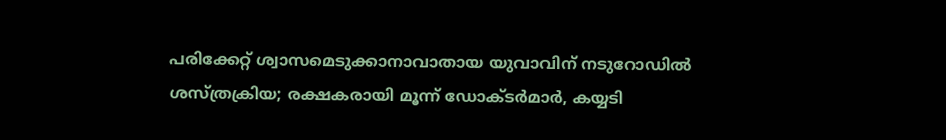പരിക്കേറ്റ് ശ്വാസമെടുക്കാനാവാതായ യുവാവിന് നടുറോഡില്‍ ശസ്ത്രക്രിയ; രക്ഷകരായി മൂന്ന് ഡോക്ടര്‍മാര്‍, കയ്യടി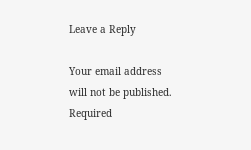Leave a Reply

Your email address will not be published. Required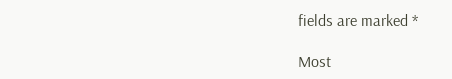fields are marked *

Most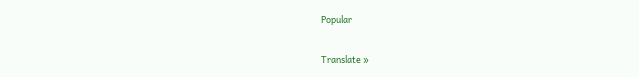Popular

Translate »